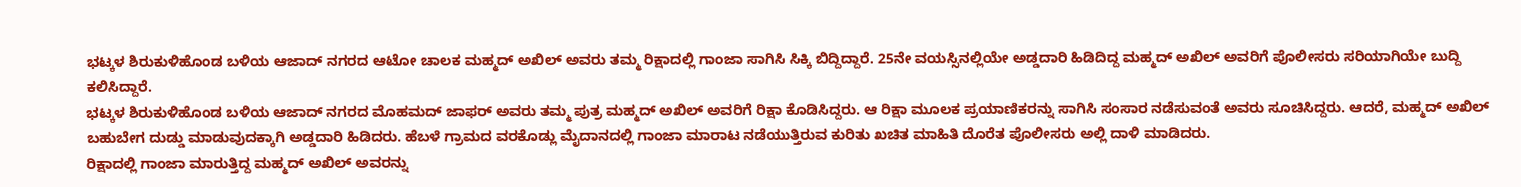ಭಟ್ಕಳ ಶಿರುಕುಳಿಹೊಂಡ ಬಳಿಯ ಆಜಾದ್ ನಗರದ ಆಟೋ ಚಾಲಕ ಮಹ್ಮದ್ ಅಖಿಲ್ ಅವರು ತಮ್ಮ ರಿಕ್ಷಾದಲ್ಲಿ ಗಾಂಜಾ ಸಾಗಿಸಿ ಸಿಕ್ಕಿ ಬಿದ್ದಿದ್ದಾರೆ. 25ನೇ ವಯಸ್ಸಿನಲ್ಲಿಯೇ ಅಡ್ಡದಾರಿ ಹಿಡಿದಿದ್ದ ಮಹ್ಮದ್ ಅಖಿಲ್ ಅವರಿಗೆ ಪೊಲೀಸರು ಸರಿಯಾಗಿಯೇ ಬುದ್ದಿ ಕಲಿಸಿದ್ದಾರೆ.
ಭಟ್ಕಳ ಶಿರುಕುಳಿಹೊಂಡ ಬಳಿಯ ಆಜಾದ್ ನಗರದ ಮೊಹಮದ್ ಜಾಫರ್ ಅವರು ತಮ್ಮ ಪುತ್ರ ಮಹ್ಮದ್ ಅಖಿಲ್ ಅವರಿಗೆ ರಿಕ್ಷಾ ಕೊಡಿಸಿದ್ದರು. ಆ ರಿಕ್ಷಾ ಮೂಲಕ ಪ್ರಯಾಣಿಕರನ್ನು ಸಾಗಿಸಿ ಸಂಸಾರ ನಡೆಸುವಂತೆ ಅವರು ಸೂಚಿಸಿದ್ದರು. ಆದರೆ, ಮಹ್ಮದ್ ಅಖಿಲ್ ಬಹುಬೇಗ ದುಡ್ಡು ಮಾಡುವುದಕ್ಕಾಗಿ ಅಡ್ಡದಾರಿ ಹಿಡಿದರು. ಹೆಬಳೆ ಗ್ರಾಮದ ವರಕೊಡ್ಲು ಮೈದಾನದಲ್ಲಿ ಗಾಂಜಾ ಮಾರಾಟ ನಡೆಯುತ್ತಿರುವ ಕುರಿತು ಖಚಿತ ಮಾಹಿತಿ ದೊರೆತ ಪೊಲೀಸರು ಅಲ್ಲಿ ದಾಳಿ ಮಾಡಿದರು.
ರಿಕ್ಷಾದಲ್ಲಿ ಗಾಂಜಾ ಮಾರುತ್ತಿದ್ದ ಮಹ್ಮದ್ ಅಖಿಲ್ ಅವರನ್ನು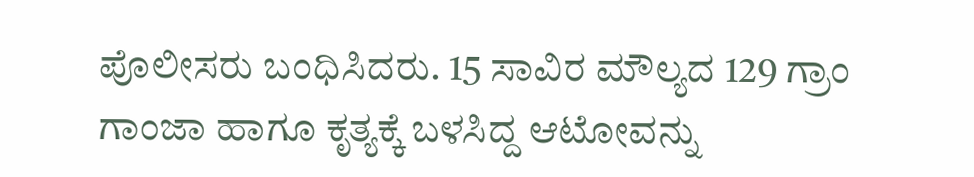ಪೊಲೀಸರು ಬಂಧಿಸಿದರು. 15 ಸಾವಿರ ಮೌಲ್ಯದ 129 ಗ್ರಾಂ ಗಾಂಜಾ ಹಾಗೂ ಕೃತ್ಯಕ್ಕೆ ಬಳಸಿದ್ದ ಆಟೋವನ್ನು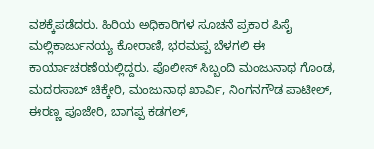ವಶಕ್ಕೆಪಡೆದರು. ಹಿರಿಯ ಅಧಿಕಾರಿಗಳ ಸೂಚನೆ ಪ್ರಕಾರ ಪಿಸೈ ಮಲ್ಲಿಕಾರ್ಜುನಯ್ಯ ಕೋರಾಣಿ, ಭರಮಪ್ಪ ಬೆಳಗಲಿ ಈ ಕಾರ್ಯಾಚರಣೆಯಲ್ಲಿದ್ದರು. ಪೊಲೀಸ್ ಸಿಬ್ಬಂದಿ ಮಂಜುನಾಥ ಗೊಂಡ, ಮದರಸಾಬ್ ಚಿಕ್ಕೇರಿ, ಮಂಜುನಾಥ ಖಾರ್ವಿ, ನಿಂಗನಗೌಡ ಪಾಟೀಲ್, ಈರಣ್ಣ ಪೂಜೇರಿ, ಬಾಗಪ್ಪ ಕಡಗಲ್,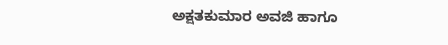ಅಕ್ಷತಕುಮಾರ ಅವಜಿ ಹಾಗೂ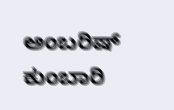ಅಂಬರಿಷ್ ಕುಂಬಾರಿ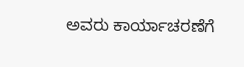ಅವರು ಕಾರ್ಯಾಚರಣೆಗೆ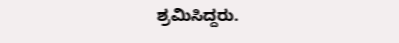ಶ್ರಮಿಸಿದ್ದರು.